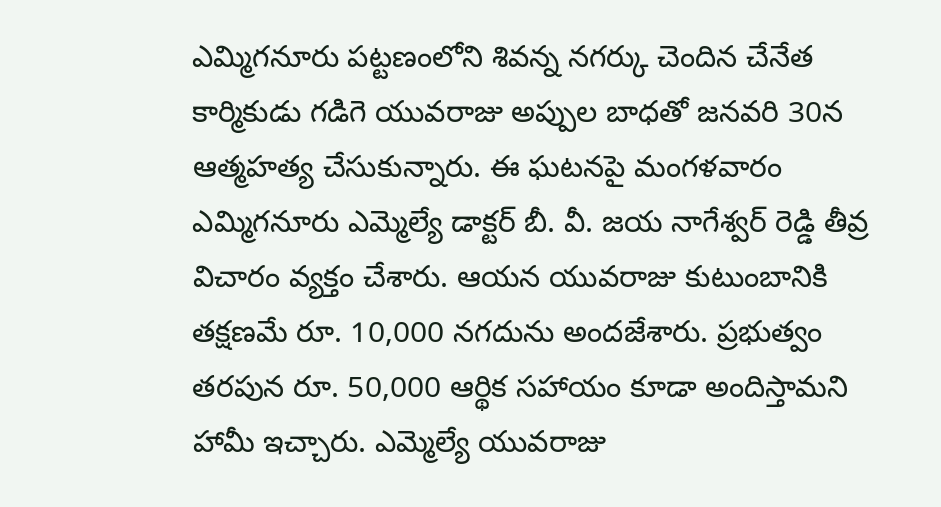ఎమ్మిగనూరు పట్టణంలోని శివన్న నగర్కు చెందిన చేనేత కార్మికుడు గడిగె యువరాజు అప్పుల బాధతో జనవరి 30న ఆత్మహత్య చేసుకున్నారు. ఈ ఘటనపై మంగళవారం ఎమ్మిగనూరు ఎమ్మెల్యే డాక్టర్ బీ. వీ. జయ నాగేశ్వర్ రెడ్డి తీవ్ర విచారం వ్యక్తం చేశారు. ఆయన యువరాజు కుటుంబానికి తక్షణమే రూ. 10,000 నగదును అందజేశారు. ప్రభుత్వం తరపున రూ. 50,000 ఆర్థిక సహాయం కూడా అందిస్తామని హామీ ఇచ్చారు. ఎమ్మెల్యే యువరాజు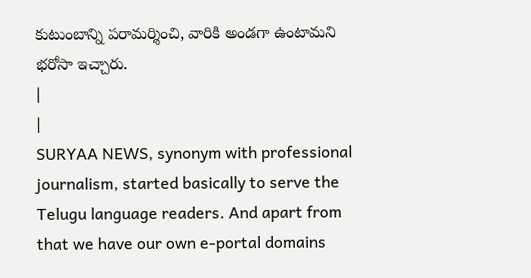కుటుంబాన్ని పరామర్శించి, వారికి అండగా ఉంటామని భరోసా ఇచ్చారు.
|
|
SURYAA NEWS, synonym with professional journalism, started basically to serve the Telugu language readers. And apart from that we have our own e-portal domains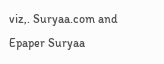viz,. Suryaa.com and Epaper Suryaa